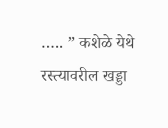….. ” कशेळे येथे रस्त्यावरील खड्डा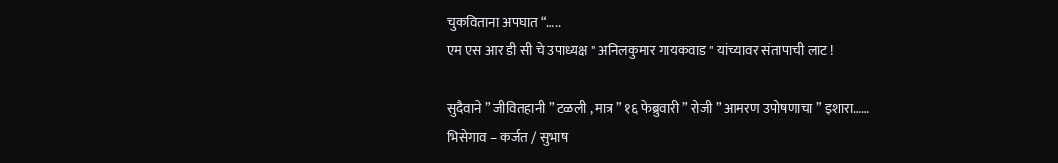चुकविताना अपघात “…..
एम एस आर डी सी चे उपाध्यक्ष " अनिलकुमार गायकवाड " यांच्यावर संतापाची लाट !

सुदैवाने ” जीवितहानी ” टळली , मात्र ” १६ फेब्रुवारी ” रोजी ” आमरण उपोषणाचा ” इशारा……
भिसेगाव – कर्जत / सुभाष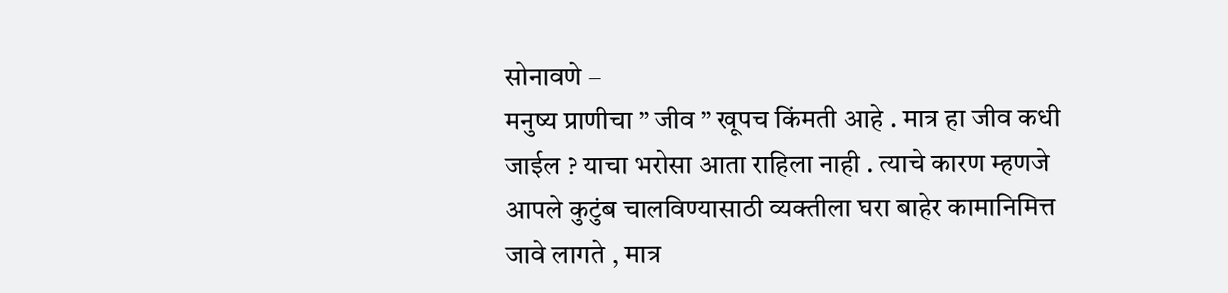सोनावणे –
मनुष्य प्राणीचा ” जीव ” खूपच किंमती आहे . मात्र हा जीव कधी जाईल ? याचा भरोसा आता राहिला नाही . त्याचे कारण म्हणजे आपले कुटुंब चालविण्यासाठी व्यक्तीला घरा बाहेर कामानिमित्त जावे लागते , मात्र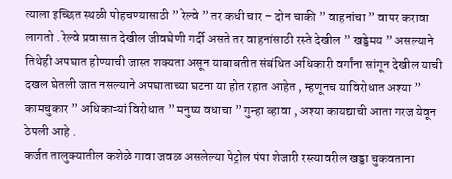त्याला इच्छित स्थळी पोहचण्यासाठी ” रेल्वे ” तर कधी चार – दोन चाकी ” वाहनांचा ” वापर करावा लागतो . रेल्वे प्रवासात देखील जीवघेणी गर्दी असते तर वाहनांसाठी रस्ते देखील ” खड्डेमय ” असल्याने तिथेही अपघात होण्याची जास्त शक्यता असून याबाबतीत संबंधित अधिकारी वर्गांना सांगून देखील याची दखल घेतली जात नसल्याने अपघाताच्या घटना या होत रहात आहेत , म्हणूनच याविरोधात अश्या ” कामचुकार ” अधिकाऱ्यां विरोधात ” मनुष्य वधाचा ” गुन्हा व्हावा , अश्या कायद्याची आता गरज येवून ठेपली आहे .
कर्जत तालुक्यातील कशेळे गावा जवळ असलेल्या पेट्रोल पंपा शेजारी रस्त्यावरील खड्डा चुकवताना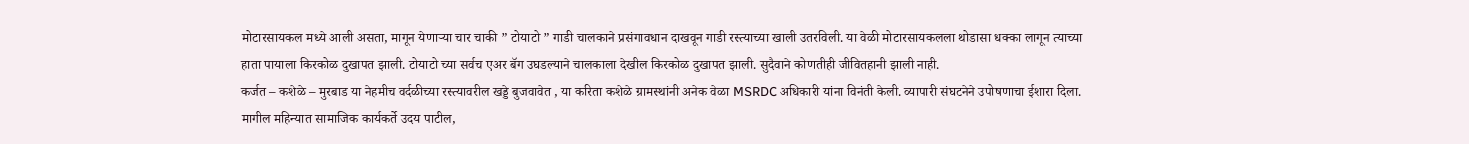मोटारसायकल मध्ये आली असता, मागून येणाऱ्या चार चाकी ” टोयाटो ” गाडी चालकाने प्रसंगावधान दाखवून गाडी रस्त्याच्या खाली उतरविली. या वेळी मोटारसायकलला थोडासा धक्का लागून त्याच्या हाता पायाला किरकोळ दुखापत झाली. टोयाटो च्या सर्वच एअर बॅग उघडल्याने चालकाला देखील किरकोळ दुखापत झाली. सुदैवाने कोणतीही जीवितहानी झाली नाही.
कर्जत – कशेळे – मुरबाड या नेहमीच वर्दळीच्या रस्त्यावरील खड्डे बुजवावेत , या करिता कशेळे ग्रामस्थांनी अनेक वेळा MSRDC अधिकारी यांना विनंती केली. व्यापारी संघटनेने उपोषणाचा ईशारा दिला. मागील महिन्यात सामाजिक कार्यकर्ते उदय पाटील,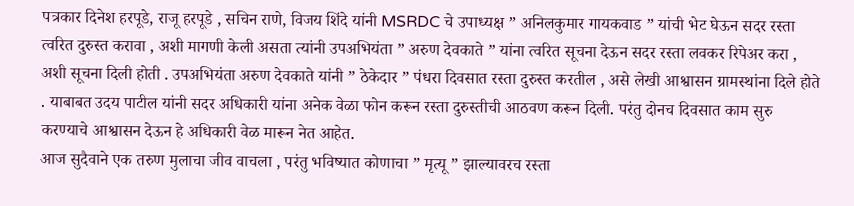पत्रकार दिनेश हरपूडे, राजू हरपूडे , सचिन राणे, विजय शिंदे यांनी MSRDC चे उपाध्यक्ष ” अनिलकुमार गायकवाड ” यांची भेट घेऊन सदर रस्ता त्वरित दुरुस्त करावा , अशी मागणी केली असता त्यांनी उपअभियंता ” अरुण देवकाते ” यांना त्वरित सूचना देऊन सदर रस्ता लवकर रिपेअर करा , अशी सूचना दिली होती . उपअभियंता अरुण देवकाते यांनी ” ठेकेदार ” पंधरा दिवसात रस्ता दुरुस्त करतील , असे लेखी आश्वासन ग्रामस्थांना दिले होते . याबाबत उदय पाटील यांनी सदर अधिकारी यांना अनेक वेळा फोन करून रस्ता दुरुस्तीची आठवण करून दिली. परंतु दोनच दिवसात काम सुरु करण्याचे आश्वासन देऊन हे अधिकारी वेळ मारून नेत आहेत.
आज सुदैवाने एक तरुण मुलाचा जीव वाचला , परंतु भविष्यात कोणाचा ” मृत्यू ” झाल्यावरच रस्ता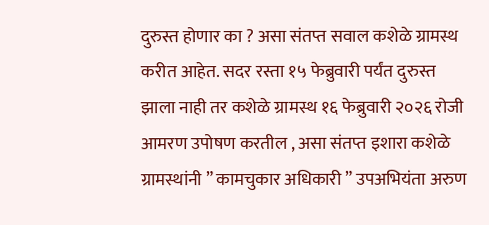दुरुस्त होणार का ? असा संतप्त सवाल कशेळे ग्रामस्थ करीत आहेत. सदर रस्ता १५ फेब्रुवारी पर्यंत दुरुस्त झाला नाही तर कशेळे ग्रामस्थ १६ फेब्रुवारी २०२६ रोजी आमरण उपोषण करतील , असा संतप्त इशारा कशेळे ग्रामस्थांनी ” कामचुकार अधिकारी ” उपअभियंता अरुण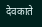देवकाते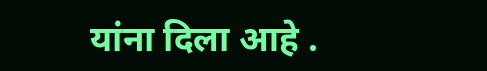यांना दिला आहे .